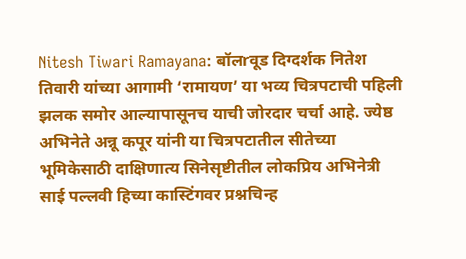Nitesh Tiwari Ramayana: बॉलrवूड दिग्दर्शक नितेश तिवारी यांच्या आगामी ‘रामायण’ या भव्य चित्रपटाची पहिली झलक समोर आल्यापासूनच याची जोरदार चर्चा आहे. ज्येष्ठ अभिनेते अन्नू कपूर यांनी या चित्रपटातील सीतेच्या भूमिकेसाठी दाक्षिणात्य सिनेसृष्टीतील लोकप्रिय अभिनेत्री साई पल्लवी हिच्या कास्टिंगवर प्रश्नचिन्ह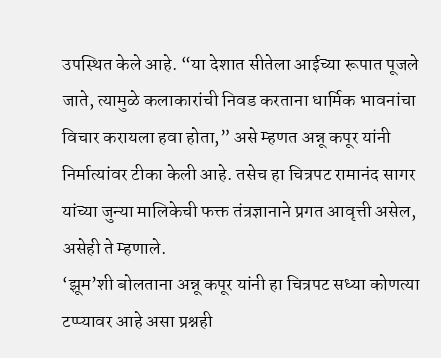उपस्थित केले आहे. “या देशात सीतेला आईच्या रूपात पूजले जाते, त्यामुळे कलाकारांची निवड करताना धार्मिक भावनांचा विचार करायला हवा होता,” असे म्हणत अन्नू कपूर यांनी निर्मात्यांवर टीका केली आहे. तसेच हा चित्रपट रामानंद सागर यांच्या जुन्या मालिकेची फक्त तंत्रज्ञानाने प्रगत आवृत्ती असेल, असेही ते म्हणाले.
‘झूम’शी बोलताना अन्नू कपूर यांनी हा चित्रपट सध्या कोणत्या टप्प्यावर आहे असा प्रश्नही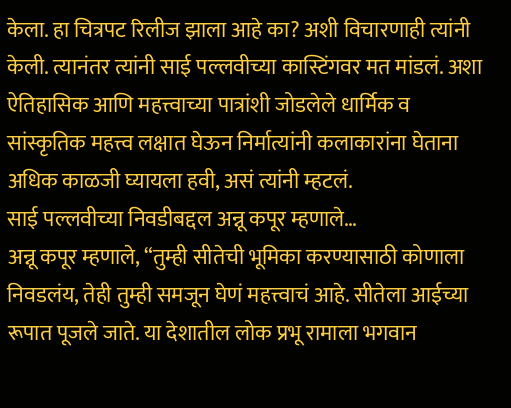केला. हा चित्रपट रिलीज झाला आहे का? अशी विचारणाही त्यांनी केली. त्यानंतर त्यांनी साई पल्लवीच्या कास्टिंगवर मत मांडलं. अशा ऐतिहासिक आणि महत्त्वाच्या पात्रांशी जोडलेले धार्मिक व सांस्कृतिक महत्त्व लक्षात घेऊन निर्मात्यांनी कलाकारांना घेताना अधिक काळजी घ्यायला हवी, असं त्यांनी म्हटलं.
साई पल्लवीच्या निवडीबद्दल अन्नू कपूर म्हणाले…
अन्नू कपूर म्हणाले, “तुम्ही सीतेची भूमिका करण्यासाठी कोणाला निवडलंय, तेही तुम्ही समजून घेणं महत्त्वाचं आहे. सीतेला आईच्या रूपात पूजले जाते. या देशातील लोक प्रभू रामाला भगवान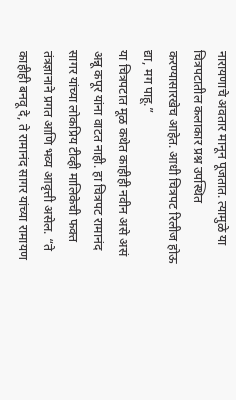नारायणाचे अवतार मानून पूजतात. त्यामुळे या चित्रपटातील कलाकार प्रश्न उपस्थित करण्यासारखेच आहेत. आधी चित्रपट रिलीज होऊ द्या, मग पाहू.”
या चित्रपटात मूळ कथेत काहीही नवीन असे असं अन्नू कपूर यांना वाटत नाही. हा चित्रपट रामानंद सागर यांच्या लोकप्रिय टीव्ही मालिकेची फक्त तंत्रज्ञानाने प्रगत आणि भव्य आवृत्ती असेल. “ते काहीही बनवू दे, ते रामानंद सागर यांच्या रामायण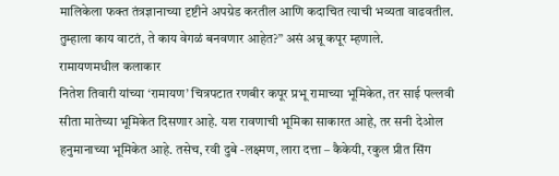मालिकेला फक्त तंत्रज्ञानाच्या दृष्टीने अपग्रेड करतील आणि कदाचित त्याची भव्यता वाढवतील. तुम्हाला काय वाटतं, ते काय वेगळं बनवणार आहेत?” असं अन्नू कपूर म्हणाले.
रामायणमधील कलाकार
नितेश तिवारी यांच्या ‘रामायण’ चित्रपटात रणबीर कपूर प्रभू रामाच्या भूमिकेत, तर साई पल्लवी सीता मातेच्या भूमिकेत दिसणार आहे. यश रावणाची भूमिका साकारत आहे, तर सनी देओल हनुमानाच्या भूमिकेत आहे. तसेच, रवी दुबे -लक्ष्मण, लारा दत्ता – कैकेयी, रकुल प्रीत सिंग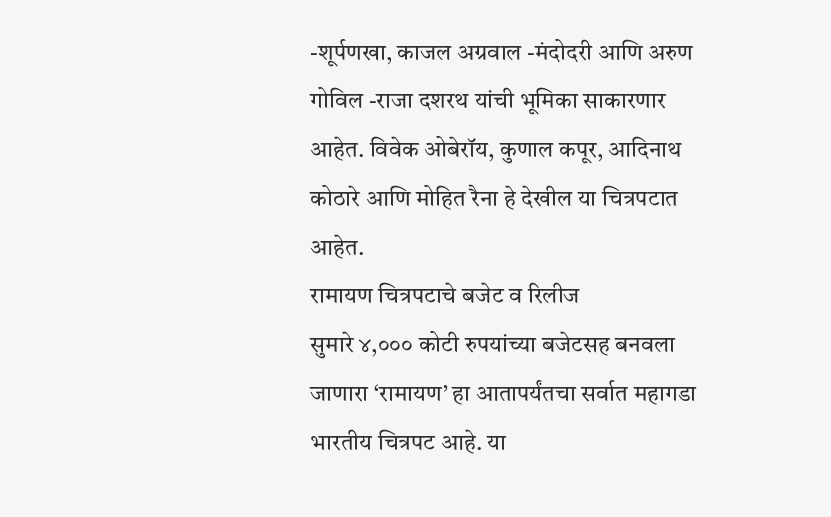-शूर्पणखा, काजल अग्रवाल -मंदोदरी आणि अरुण गोविल -राजा दशरथ यांची भूमिका साकारणार आहेत. विवेक ओबेरॉय, कुणाल कपूर, आदिनाथ कोठारे आणि मोहित रैना हे देखील या चित्रपटात आहेत.
रामायण चित्रपटाचे बजेट व रिलीज
सुमारे ४,००० कोटी रुपयांच्या बजेटसह बनवला जाणारा ‘रामायण’ हा आतापर्यंतचा सर्वात महागडा भारतीय चित्रपट आहे. या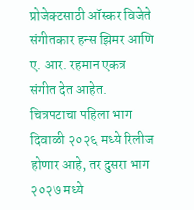प्रोजेक्टसाठी ऑस्कर विजेते संगीतकार हन्स झिमर आणि ए. आर. रहमान एकत्र संगीत देत आहेत. चित्रपटाचा पहिला भाग दिवाळी २०२६ मध्ये रिलीज होणार आहे, तर दुसरा भाग २०२७ मध्ये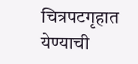चित्रपटगृहात येण्याची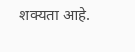शक्यता आहे.